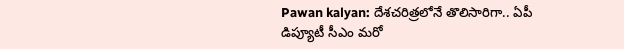Pawan kalyan: దేశచరిత్రలోనే తొలిసారిగా.. ఏపీ డిప్యూటీ సీఎం మరో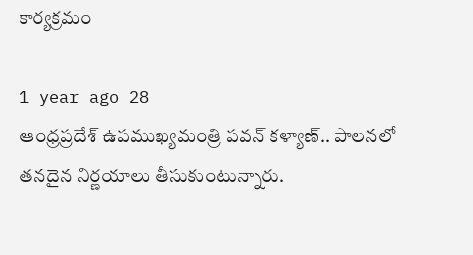కార్యక్రమం

1 year ago 28
ఆంధ్రప్రదేశ్ ఉపముఖ్యమంత్రి పవన్ కళ్యాణ్.. పాలనలో తనదైన నిర్ణయాలు తీసుకుంటున్నారు.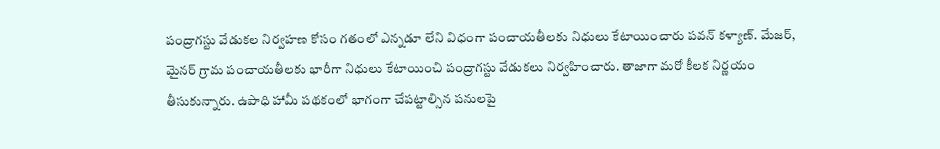పంద్రాగస్టు వేడుకల నిర్వహణ కోసం గతంలో ఎన్నడూ లేని విధంగా పంచాయతీలకు నిధులు కేటాయించారు పవన్ కళ్యాణ్. మేజర్, మైనర్ గ్రామ పంచాయతీలకు భారీగా నిధులు కేటాయించి పంద్రాగస్టు వేడుకలు నిర్వహించారు. తాజాగా మరో కీలక నిర్ణయం తీసుకున్నారు. ఉపాధి హామీ పథకంలో భాగంగా చేపట్టాల్సిన పనులపై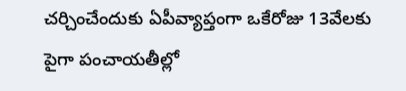చర్చించేందుకు ఏపీవ్యాప్తంగా ఒకేరోజు 13వేలకు పైగా పంచాయతీల్లో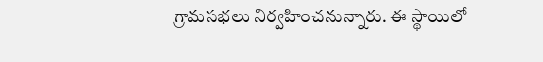గ్రామసభలు నిర్వహించనున్నారు. ఈ స్థాయిలో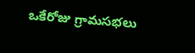ఒకేరోజు గ్రామసభలు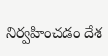నిర్వహించడం దేశ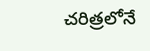చరిత్రలోనే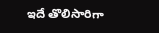ఇదే తొలిసారిగా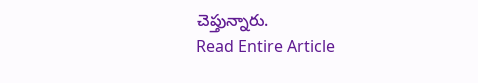చెప్తున్నారు.
Read Entire Article